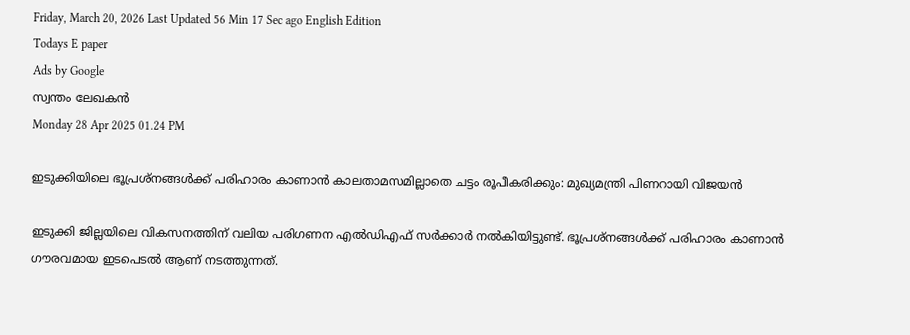Friday, March 20, 2026 Last Updated 56 Min 17 Sec ago English Edition
Todays E paper
Ads by Google
സ്വന്തം ലേഖകന്‍
Monday 28 Apr 2025 01.24 PM

ഇടുക്കിയിലെ ഭൂപ്രശ്നങ്ങൾക്ക് പരിഹാരം കാണാൻ കാലതാമസമില്ലാതെ ചട്ടം രൂപീകരിക്കും: മുഖ്യമന്ത്രി പിണറായി വിജയൻ

ഇടുക്കി ജില്ലയിലെ വികസനത്തിന് വലിയ പരിഗണന എൽഡിഎഫ് സർക്കാർ നൽകിയിട്ടുണ്ട്. ഭൂപ്രശ്നങ്ങൾക്ക് പരിഹാരം കാണാൻ ഗൗരവമായ ഇടപെടൽ ആണ് നടത്തുന്നത്.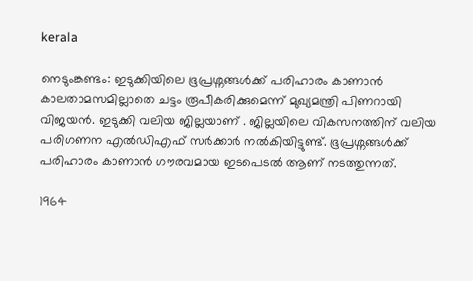kerala

നെടുംങ്കണ്ടം: ഇടുക്കിയിലെ ഭൂപ്രശ്നങ്ങൾക്ക് പരിഹാരം കാണാൻ കാലതാമസമില്ലാതെ ചട്ടം രൂപീകരിക്കുമെന്ന് മുഖ്യമന്ത്രി പിണറായി വിജയൻ. ഇടുക്കി വലിയ ജില്ലയാണ് . ജില്ലയിലെ വികസനത്തിന് വലിയ പരിഗണന എൽഡിഎഫ് സർക്കാർ നൽകിയിട്ടുണ്ട്. ഭൂപ്രശ്നങ്ങൾക്ക് പരിഹാരം കാണാൻ ഗൗരവമായ ഇടപെടൽ ആണ് നടത്തുന്നത്.

1964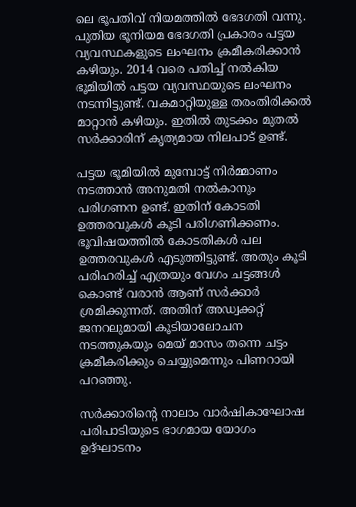ലെ ഭൂപതിവ് നിയമത്തിൽ ഭേദഗതി വന്നു. പുതിയ ഭൂനിയമ ഭേദഗതി പ്രകാരം പട്ടയ വ്യവസ്ഥകളുടെ ലംഘനം ക്രമീകരിക്കാൻ കഴിയും. 2014 വരെ പതിച്ച് നൽകിയ ഭൂമിയിൽ പട്ടയ വ്യവസ്ഥയുടെ ലംഘനം നടന്നിട്ടുണ്ട്. വകമാറ്റിയുള്ള തരംതിരിക്കൽ മാറ്റാൻ കഴിയും. ഇതിൽ തുടക്കം മുതൽ സർക്കാരിന് കൃത്യമായ നിലപാട് ഉണ്ട്.

പട്ടയ ഭൂമിയിൽ മുമ്പോട്ട് നിർമ്മാണം നടത്താൻ അനുമതി നൽകാനും പരിഗണന ഉണ്ട്. ഇതിന് കോടതി ഉത്തരവുകൾ കൂടി പരിഗണിക്കണം.
ഭൂവിഷയത്തിൽ കോടതികൾ പല ഉത്തരവുകൾ എടുത്തിട്ടുണ്ട്. അതും കൂടി പരിഹരിച്ച് എത്രയും വേഗം ചട്ടങ്ങൾ കൊണ്ട് വരാൻ ആണ് സർക്കാർ ശ്രമിക്കുന്നത്. അതിന് അഡ്വക്കറ്റ് ജനറലുമായി കൂടിയാലോചന നടത്തുകയും മെയ് മാസം തന്നെ ചട്ടം ക്രമീകരിക്കും ചെയ്യുമെന്നും പിണറായി പറഞ്ഞു.

സർക്കാരിന്റെ നാലാം വാർഷികാഘോഷ പരിപാടിയുടെ ഭാഗമായ യോഗം ഉദ്ഘാടനം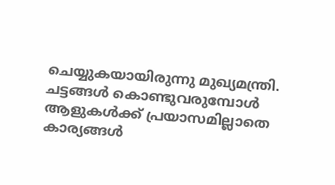ചെയ്യുകയായിരുന്നു മുഖ്യമന്ത്രി. ചട്ടങ്ങൾ കൊണ്ടുവരുമ്പോൾ ആളുകൾക്ക് പ്രയാസമില്ലാതെ കാര്യങ്ങൾ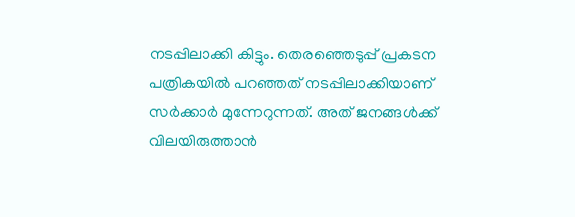നടപ്പിലാക്കി കിട്ടും. തെരഞ്ഞെടുപ്പ് പ്രകടന പത്രികയിൽ പറഞ്ഞത് നടപ്പിലാക്കിയാണ് സർക്കാർ മുന്നേറുന്നത്. അത് ജനങ്ങൾക്ക് വിലയിരുത്താൻ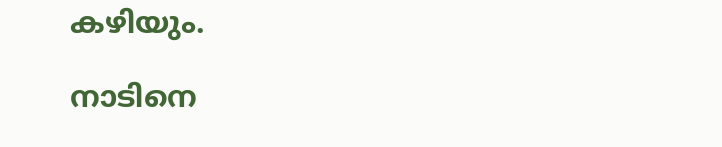കഴിയും.

നാടിനെ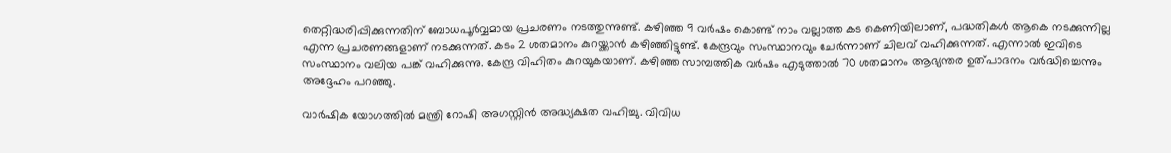തെറ്റിദ്ധരിപ്പിക്കുന്നതിന് ബോധപൂർവ്വമായ പ്രചരണം നടത്തുന്നുണ്ട്. കഴിഞ്ഞ 9 വർഷം കൊണ്ട് നാം വല്ലാത്ത കട കെണിയിലാണ്, പദ്ധതികൾ ആകെ നടക്കുന്നില്ല എന്ന പ്രചരണങ്ങളാണ് നടക്കുന്നത്. കടം 2 ശതമാനം കുറയ്ക്കാൻ കഴിഞ്ഞിട്ടുണ്ട്. കേന്ദ്രവും സംസ്ഥാനവും ചേർന്നാണ് ചിലവ് വഹിക്കുന്നത്. എന്നാൽ ഇവിടെ സംസ്ഥാനം വലിയ പങ്ക് വഹിക്കുന്നു. കേന്ദ്ര വിഹിതം കുറയുകയാണ്. കഴിഞ്ഞ സാമ്പത്തിക വർഷം എടുത്താൽ 70 ശതമാനം ആഭ്യന്തര ഉത്പാദനം വർദ്ധിച്ചെന്നും അദ്ദേഹം പറഞ്ഞു.

വാർഷിക യോഗത്തിൽ മന്ത്രി റോഷി അഗസ്റ്റിൻ അദ്ധ്യക്ഷത വഹിച്ചു. വിവിധ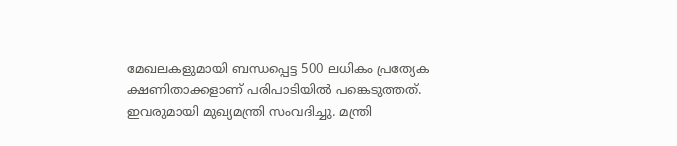മേഖലകളുമായി ബന്ധപ്പെട്ട 500 ലധികം പ്രത്യേക ക്ഷണിതാക്കളാണ് പരിപാടിയിൽ പങ്കെടുത്തത്. ഇവരുമായി മുഖ്യമന്ത്രി സംവദിച്ചു. മന്ത്രി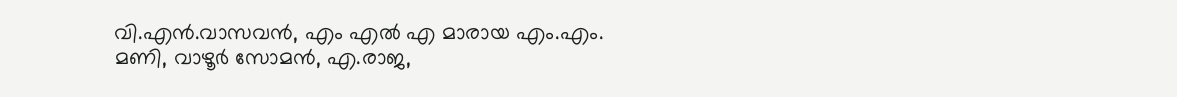വി.എൻ.വാസവൻ, എം എൽ എ മാരായ എം.എം. മണി, വാഴൂർ സോമൻ, എ.രാജ,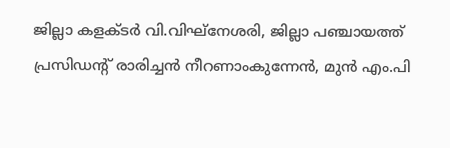ജില്ലാ കളക്ടർ വി.വിഘ്നേശരി, ജില്ലാ പഞ്ചായത്ത് പ്രസിഡന്റ് രാരിച്ചൻ നീറണാംകുന്നേൻ, മുൻ എം.പി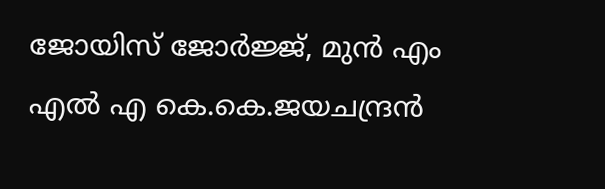ജോയിസ് ജോർജ്ജ്, മുൻ എം എൽ എ കെ.കെ.ജയചന്ദ്രൻ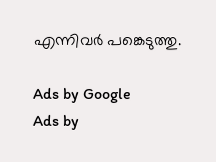എന്നിവർ പങ്കെടുത്തു.

Ads by Google
Ads by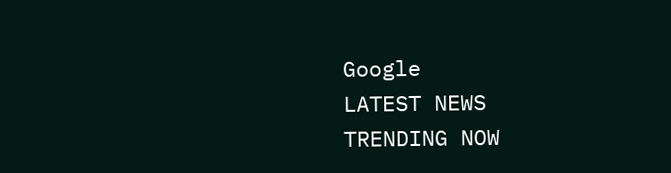Google
LATEST NEWS
TRENDING NOW